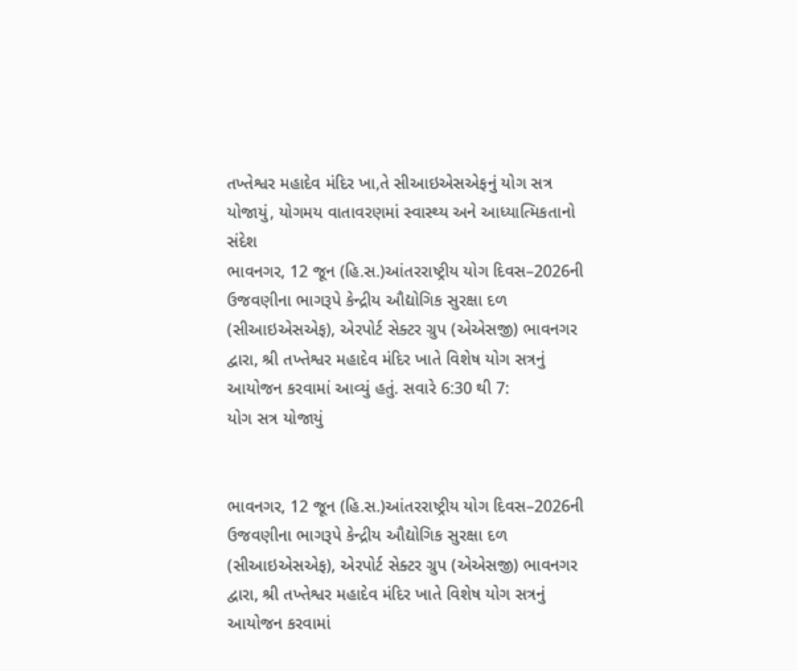તખ્તેશ્વર મહાદેવ મંદિર ખા,તે સીઆઇએસએફનું યોગ સત્ર યોજાયું, યોગમય વાતાવરણમાં સ્વાસ્થ્ય અને આધ્યાત્મિકતાનો સંદેશ
ભાવનગર, 12 જૂન (હિ.સ.)આંતરરાષ્ટ્રીય યોગ દિવસ–2026ની ઉજવણીના ભાગરૂપે કેન્દ્રીય ઔદ્યોગિક સુરક્ષા દળ (સીઆઇએસએફ), એરપોર્ટ સેક્ટર ગ્રુપ (એએસજી) ભાવનગર દ્વારા, શ્રી તખ્તેશ્વર મહાદેવ મંદિર ખાતે વિશેષ યોગ સત્રનું આયોજન કરવામાં આવ્યું હતું. સવારે 6:30 થી 7:
યોગ સત્ર યોજાયું


ભાવનગર, 12 જૂન (હિ.સ.)આંતરરાષ્ટ્રીય યોગ દિવસ–2026ની ઉજવણીના ભાગરૂપે કેન્દ્રીય ઔદ્યોગિક સુરક્ષા દળ (સીઆઇએસએફ), એરપોર્ટ સેક્ટર ગ્રુપ (એએસજી) ભાવનગર દ્વારા, શ્રી તખ્તેશ્વર મહાદેવ મંદિર ખાતે વિશેષ યોગ સત્રનું આયોજન કરવામાં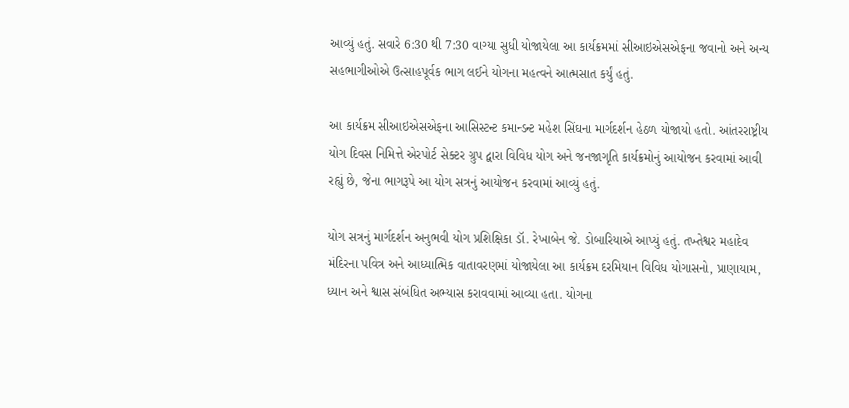આવ્યું હતું. સવારે 6:30 થી 7:30 વાગ્યા સુધી યોજાયેલા આ કાર્યક્રમમાં સીઆઇએસએફના જવાનો અને અન્ય સહભાગીઓએ ઉત્સાહપૂર્વક ભાગ લઈને યોગના મહત્વને આત્મસાત કર્યું હતું.

આ કાર્યક્રમ સીઆઇએસએફના આસિસ્ટન્ટ કમાન્ડન્ટ મહેશ સિંઘના માર્ગદર્શન હેઠળ યોજાયો હતો. આંતરરાષ્ટ્રીય યોગ દિવસ નિમિત્તે એરપોર્ટ સેક્ટર ગ્રુપ દ્વારા વિવિધ યોગ અને જનજાગૃતિ કાર્યક્રમોનું આયોજન કરવામાં આવી રહ્યું છે, જેના ભાગરૂપે આ યોગ સત્રનું આયોજન કરવામાં આવ્યું હતું.

યોગ સત્રનું માર્ગદર્શન અનુભવી યોગ પ્રશિક્ષિકા ડૉ. રેખાબેન જે. ડોબારિયાએ આપ્યું હતું. તખ્તેશ્વર મહાદેવ મંદિરના પવિત્ર અને આધ્યાત્મિક વાતાવરણમાં યોજાયેલા આ કાર્યક્રમ દરમિયાન વિવિધ યોગાસનો, પ્રાણાયામ, ધ્યાન અને શ્વાસ સંબંધિત અભ્યાસ કરાવવામાં આવ્યા હતા. યોગના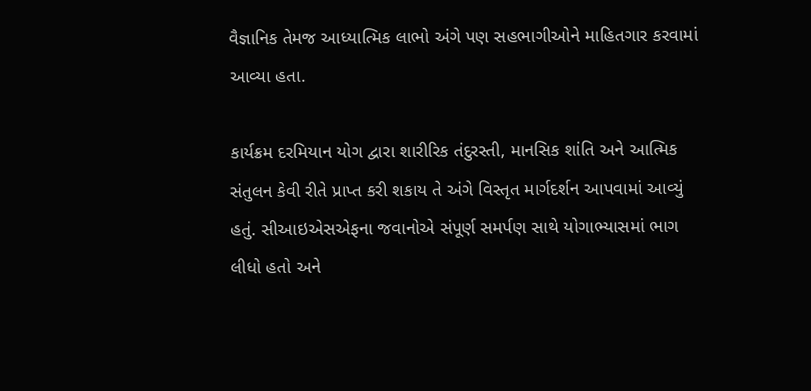વૈજ્ઞાનિક તેમજ આધ્યાત્મિક લાભો અંગે પણ સહભાગીઓને માહિતગાર કરવામાં આવ્યા હતા.

કાર્યક્રમ દરમિયાન યોગ દ્વારા શારીરિક તંદુરસ્તી, માનસિક શાંતિ અને આત્મિક સંતુલન કેવી રીતે પ્રાપ્ત કરી શકાય તે અંગે વિસ્તૃત માર્ગદર્શન આપવામાં આવ્યું હતું. સીઆઇએસએફના જવાનોએ સંપૂર્ણ સમર્પણ સાથે યોગાભ્યાસમાં ભાગ લીધો હતો અને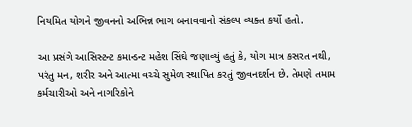નિયમિત યોગને જીવનનો અભિન્ન ભાગ બનાવવાનો સંકલ્પ વ્યક્ત કર્યો હતો.

આ પ્રસંગે આસિસ્ટન્ટ કમાન્ડન્ટ મહેશ સિંઘે જણાવ્યું હતું કે, યોગ માત્ર કસરત નથી, પરંતુ મન, શરીર અને આત્મા વચ્ચે સુમેળ સ્થાપિત કરતું જીવનદર્શન છે. તેમણે તમામ કર્મચારીઓ અને નાગરિકોને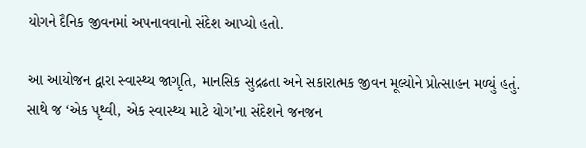યોગને દૈનિક જીવનમાં અપનાવવાનો સંદેશ આપ્યો હતો.

આ આયોજન દ્વારા સ્વાસ્થ્ય જાગૃતિ, માનસિક સુદ્રઢતા અને સકારાત્મક જીવન મૂલ્યોને પ્રોત્સાહન મળ્યું હતું. સાથે જ ‘એક પૃથ્વી, એક સ્વાસ્થ્ય માટે યોગ’ના સંદેશને જનજન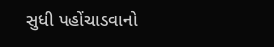સુધી પહોંચાડવાનો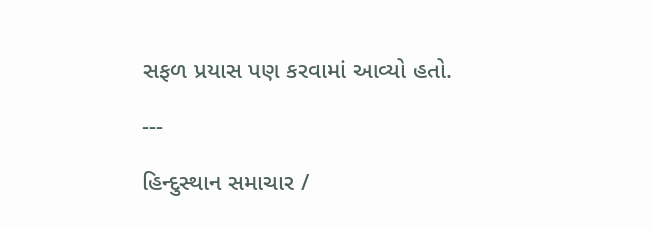સફળ પ્રયાસ પણ કરવામાં આવ્યો હતો.

---

હિન્દુસ્થાન સમાચાર /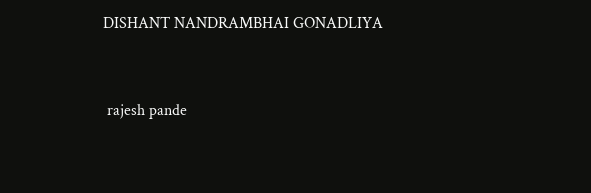DISHANT NANDRAMBHAI GONADLIYA


 rajesh pande